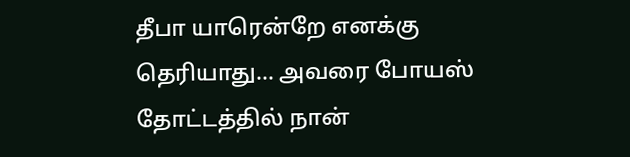தீபா யாரென்றே எனக்கு தெரியாது... அவரை போயஸ் தோட்டத்தில் நான்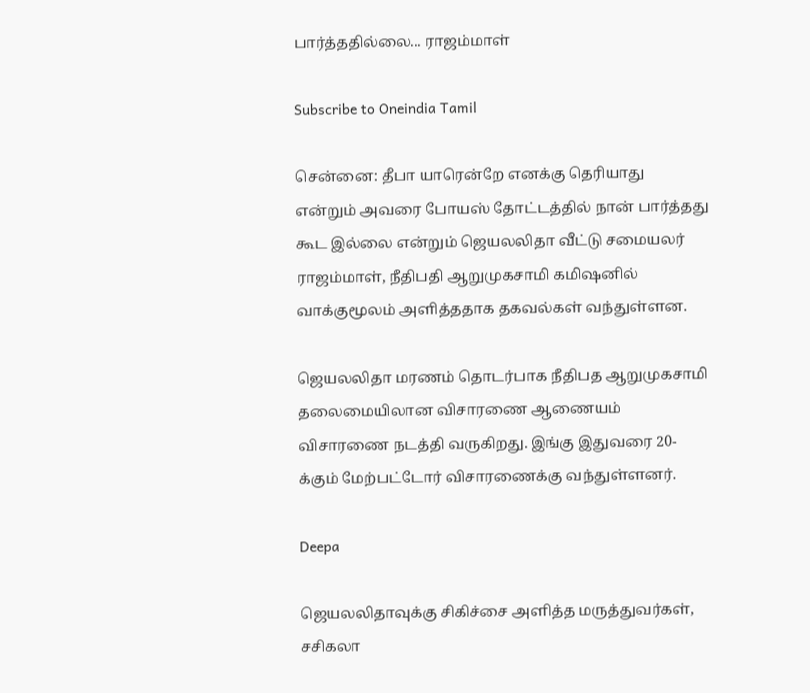பார்த்ததில்லை... ராஜம்மாள்

Subscribe to Oneindia Tamil

சென்னை: தீபா யாரென்றே எனக்கு தெரியாது என்றும் அவரை போயஸ் தோட்டத்தில் நான் பார்த்தது கூட இல்லை என்றும் ஜெயலலிதா வீட்டு சமையலர் ராஜம்மாள், நீதிபதி ஆறுமுகசாமி கமிஷனில் வாக்குமூலம் அளித்ததாக தகவல்கள் வந்துள்ளன.

ஜெயலலிதா மரணம் தொடர்பாக நீதிபத ஆறுமுகசாமி தலைமையிலான விசாரணை ஆணையம் விசாரணை நடத்தி வருகிறது. இங்கு இதுவரை 20-க்கும் மேற்பட்டோர் விசாரணைக்கு வந்துள்ளனர்.

Deepa

ஜெயலலிதாவுக்கு சிகிச்சை அளித்த மருத்துவர்கள், சசிகலா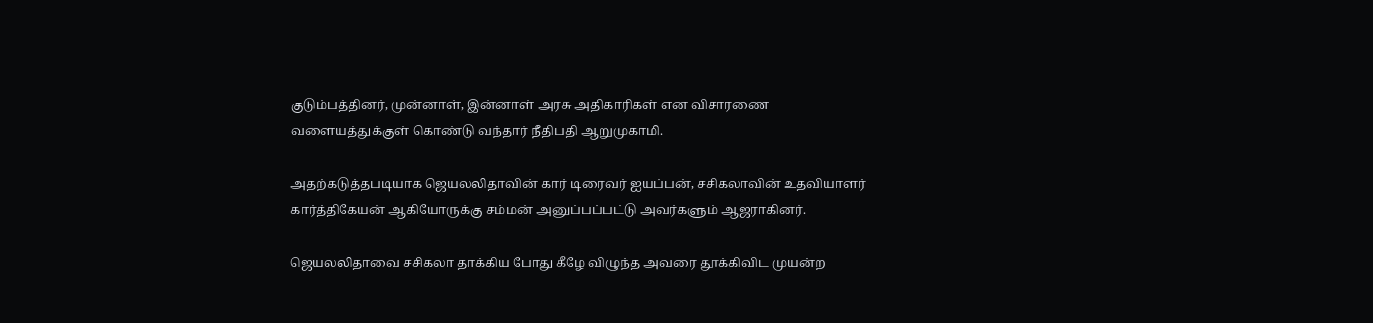குடும்பத்தினர், முன்னாள், இன்னாள் அரசு அதிகாரிகள் என விசாரணை வளையத்துக்குள் கொண்டு வந்தார் நீதிபதி ஆறுமுகாமி.

அதற்கடுத்தபடியாக ஜெயலலிதாவின் கார் டிரைவர் ஐயப்பன், சசிகலாவின் உதவியாளர் கார்த்திகேயன் ஆகியோருக்கு சம்மன் அனுப்பப்பட்டு அவர்களும் ஆஜராகினர்.

ஜெயலலிதாவை சசிகலா தாக்கிய போது கீழே விழுந்த அவரை தூக்கிவிட முயன்ற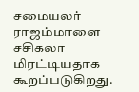சமையலர் ராஜம்மாளை சசிகலா மிரட்டியதாக கூறப்படுகிறது.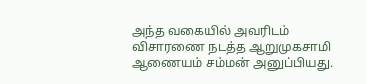அந்த வகையில் அவரிடம் விசாரணை நடத்த ஆறுமுகசாமி ஆணையம் சம்மன் அனுப்பியது.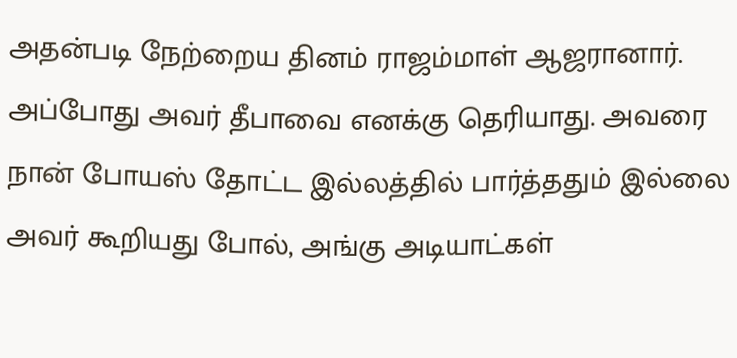அதன்படி நேற்றைய தினம் ராஜம்மாள் ஆஜரானார். அப்போது அவர் தீபாவை எனக்கு தெரியாது. அவரை நான் போயஸ் தோட்ட இல்லத்தில் பார்த்ததும் இல்லை அவர் கூறியது போல், அங்கு அடியாட்கள்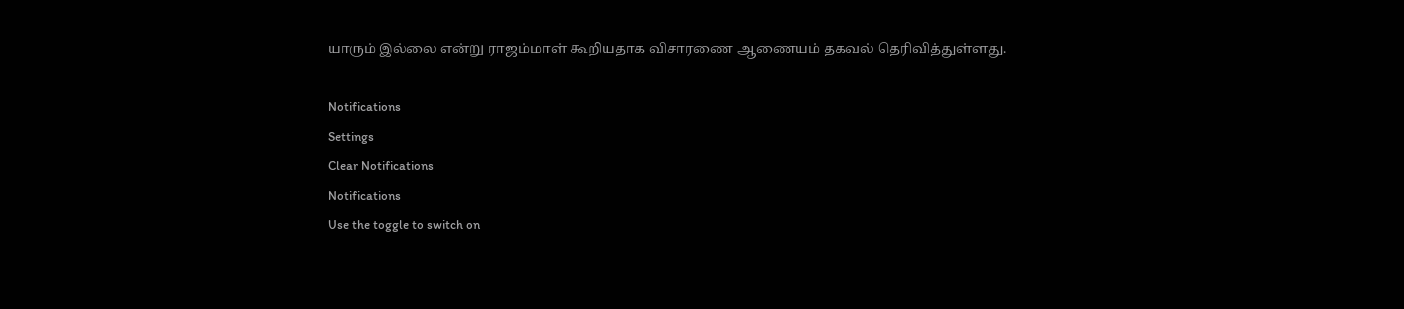யாரும் இல்லை என்று ராஜம்மாள் கூறியதாக விசாரணை ஆணையம் தகவல் தெரிவித்துள்ளது.

Notifications
Settings
Clear Notifications
Notifications
Use the toggle to switch on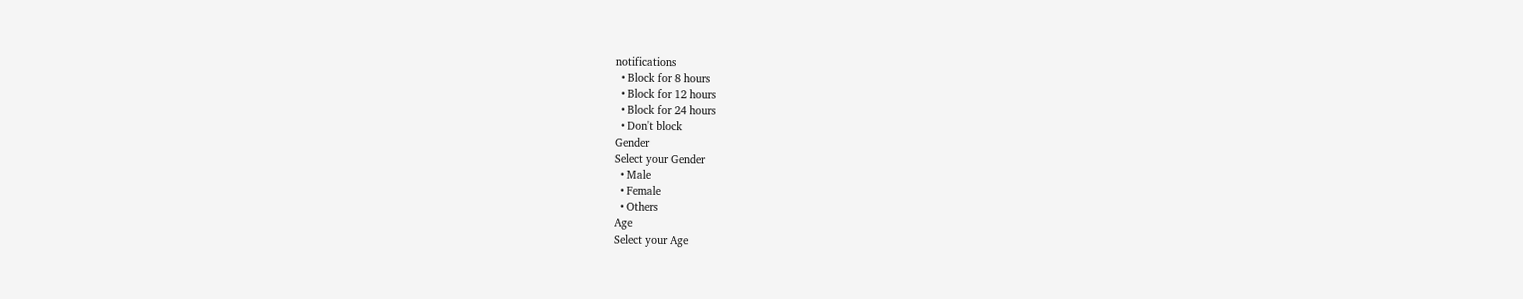notifications
  • Block for 8 hours
  • Block for 12 hours
  • Block for 24 hours
  • Don't block
Gender
Select your Gender
  • Male
  • Female
  • Others
Age
Select your Age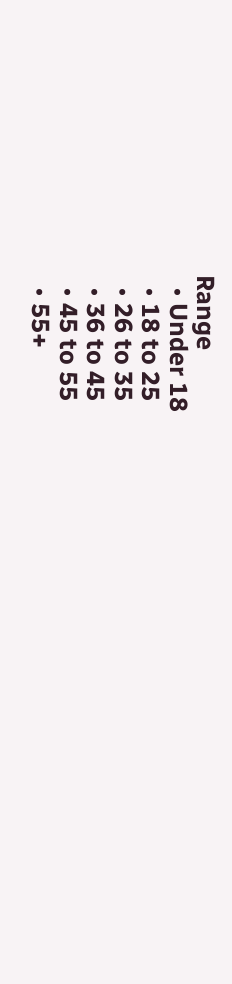Range
  • Under 18
  • 18 to 25
  • 26 to 35
  • 36 to 45
  • 45 to 55
  • 55+